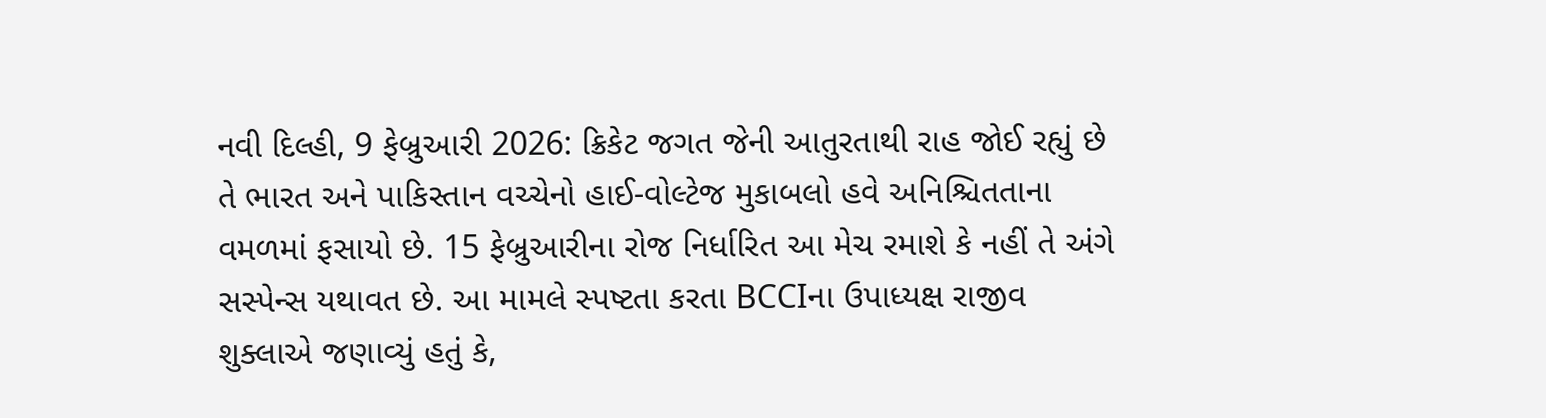નવી દિલ્હી, 9 ફેબ્રુઆરી 2026: ક્રિકેટ જગત જેની આતુરતાથી રાહ જોઈ રહ્યું છે તે ભારત અને પાકિસ્તાન વચ્ચેનો હાઈ-વોલ્ટેજ મુકાબલો હવે અનિશ્ચિતતાના વમળમાં ફસાયો છે. 15 ફેબ્રુઆરીના રોજ નિર્ધારિત આ મેચ રમાશે કે નહીં તે અંગે સસ્પેન્સ યથાવત છે. આ મામલે સ્પષ્ટતા કરતા BCCIના ઉપાધ્યક્ષ રાજીવ શુક્લાએ જણાવ્યું હતું કે,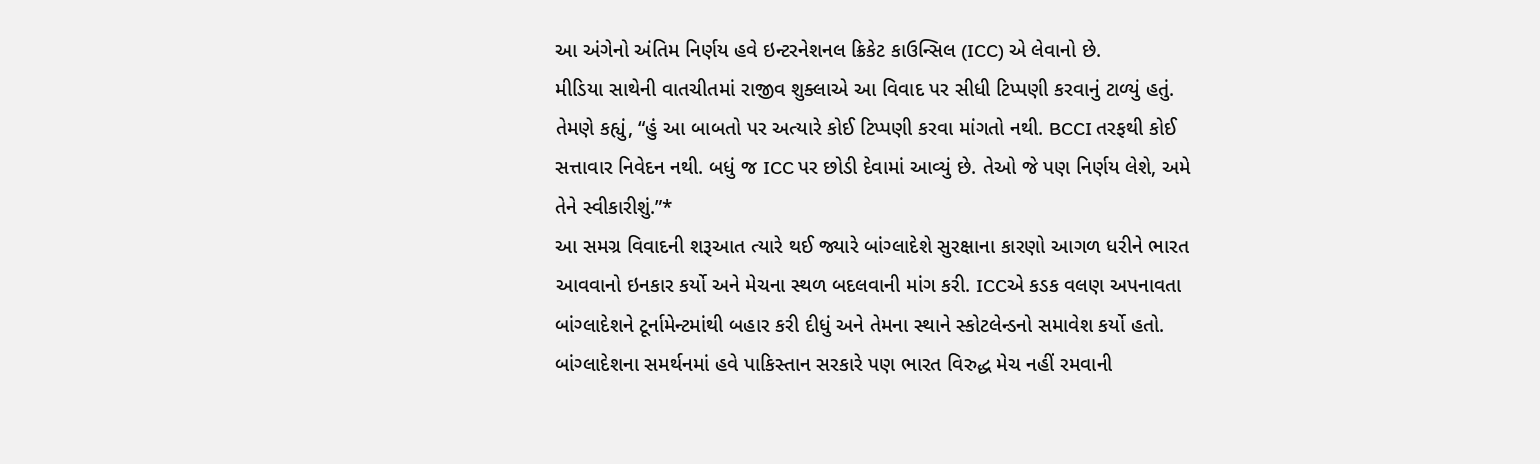આ અંગેનો અંતિમ નિર્ણય હવે ઇન્ટરનેશનલ ક્રિકેટ કાઉન્સિલ (ICC) એ લેવાનો છે.
મીડિયા સાથેની વાતચીતમાં રાજીવ શુક્લાએ આ વિવાદ પર સીધી ટિપ્પણી કરવાનું ટાળ્યું હતું. તેમણે કહ્યું, “હું આ બાબતો પર અત્યારે કોઈ ટિપ્પણી કરવા માંગતો નથી. BCCI તરફથી કોઈ સત્તાવાર નિવેદન નથી. બધું જ ICC પર છોડી દેવામાં આવ્યું છે. તેઓ જે પણ નિર્ણય લેશે, અમે તેને સ્વીકારીશું.”*
આ સમગ્ર વિવાદની શરૂઆત ત્યારે થઈ જ્યારે બાંગ્લાદેશે સુરક્ષાના કારણો આગળ ધરીને ભારત આવવાનો ઇનકાર કર્યો અને મેચના સ્થળ બદલવાની માંગ કરી. ICCએ કડક વલણ અપનાવતા બાંગ્લાદેશને ટૂર્નામેન્ટમાંથી બહાર કરી દીધું અને તેમના સ્થાને સ્કોટલેન્ડનો સમાવેશ કર્યો હતો. બાંગ્લાદેશના સમર્થનમાં હવે પાકિસ્તાન સરકારે પણ ભારત વિરુદ્ધ મેચ નહીં રમવાની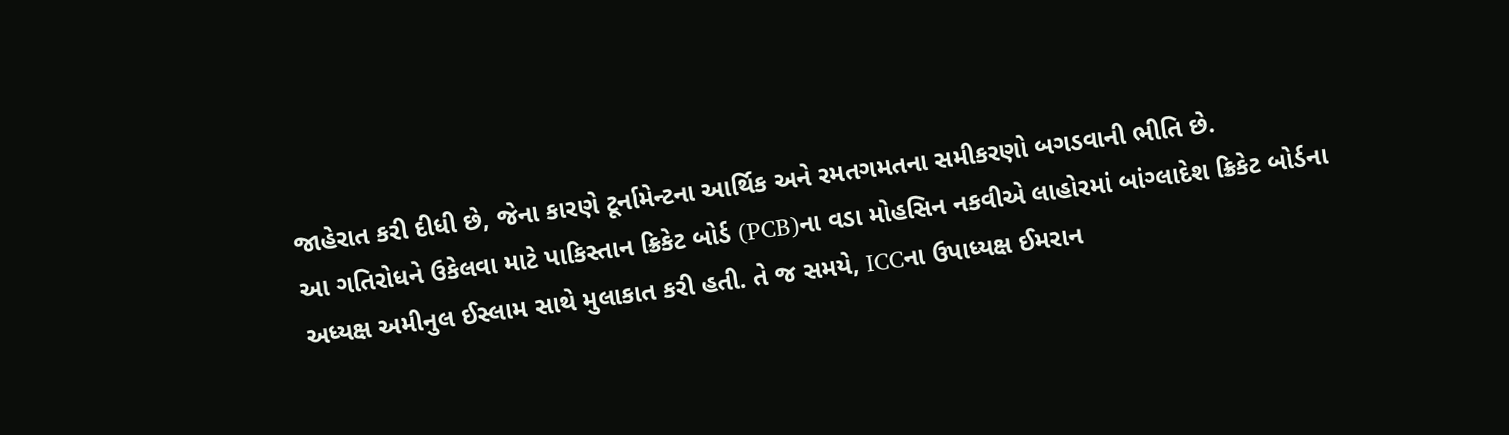જાહેરાત કરી દીધી છે, જેના કારણે ટૂર્નામેન્ટના આર્થિક અને રમતગમતના સમીકરણો બગડવાની ભીતિ છે.
આ ગતિરોધને ઉકેલવા માટે પાકિસ્તાન ક્રિકેટ બોર્ડ (PCB)ના વડા મોહસિન નકવીએ લાહોરમાં બાંગ્લાદેશ ક્રિકેટ બોર્ડના અધ્યક્ષ અમીનુલ ઈસ્લામ સાથે મુલાકાત કરી હતી. તે જ સમયે, ICCના ઉપાધ્યક્ષ ઈમરાન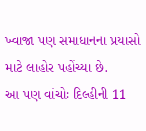ખ્વાજા પણ સમાધાનના પ્રયાસો માટે લાહોર પહોંચ્યા છે.
આ પણ વાંચોઃ દિલ્હીની 11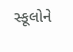સ્કૂલોને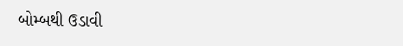બોમ્બથી ઉડાવી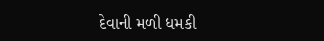દેવાની મળી ધમકી